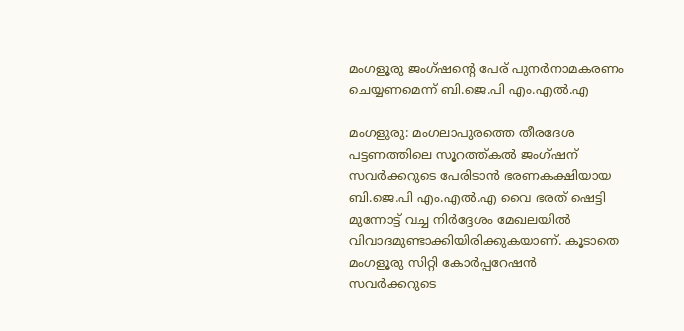മംഗളൂരു ജംഗ്‌ഷന്റെ പേര് പുനർനാമകരണം ചെയ്യണമെന്ന് ബി.ജെ.പി എം.എൽ.എ

മംഗളുരു: മംഗലാപുരത്തെ തീരദേശ പട്ടണത്തിലെ സൂറത്ത്കൽ ജംഗ്ഷന് സവർക്കറുടെ പേരിടാൻ ഭരണകക്ഷിയായ ബി.ജെ.പി എം.എൽ.എ വൈ ഭരത് ഷെട്ടി മുന്നോട്ട് വച്ച നിർദ്ദേശം മേഖലയിൽ വിവാദമുണ്ടാക്കിയിരിക്കുകയാണ്. കൂടാതെ മംഗളൂരു സിറ്റി കോർപ്പറേഷൻ സവർക്കറുടെ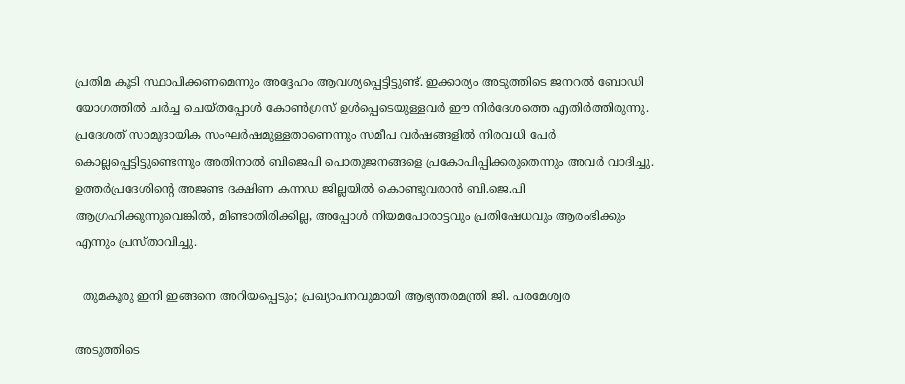പ്രതിമ കൂടി സ്ഥാപിക്കണമെന്നും അദ്ദേഹം ആവശ്യപ്പെട്ടിട്ടുണ്ട്. ഇക്കാര്യം അടുത്തിടെ ജനറൽ ബോഡി യോഗത്തിൽ ചർച്ച ചെയ്തപ്പോൾ കോൺഗ്രസ് ഉൾപ്പെടെയുള്ളവർ ഈ നിർദേശത്തെ എതിർത്തിരുന്നു. പ്രദേശത് സാമുദായിക സംഘർഷമുള്ളതാണെന്നും സമീപ വർഷങ്ങളിൽ നിരവധി പേർ കൊല്ലപ്പെട്ടിട്ടുണ്ടെന്നും അതിനാൽ ബിജെപി പൊതുജനങ്ങളെ പ്രകോപിപ്പിക്കരുതെന്നും അവർ വാദിച്ചു. ഉത്തർപ്രദേശിന്റെ അജണ്ട ദക്ഷിണ കന്നഡ ജില്ലയിൽ കൊണ്ടുവരാൻ ബി.ജെ.പി ആഗ്രഹിക്കുന്നുവെങ്കിൽ, മിണ്ടാതിരിക്കില്ല, അപ്പോൾ നിയമപോരാട്ടവും പ്രതിഷേധവും ആരംഭിക്കും എന്നും പ്രസ്താവിച്ചു.

  തുമകൂരു ഇനി ഇങ്ങനെ അറിയപ്പെടും; പ്രഖ്യാപനവുമായി ആഭ്യന്തരമന്ത്രി ജി. പരമേശ്വര

അടുത്തിടെ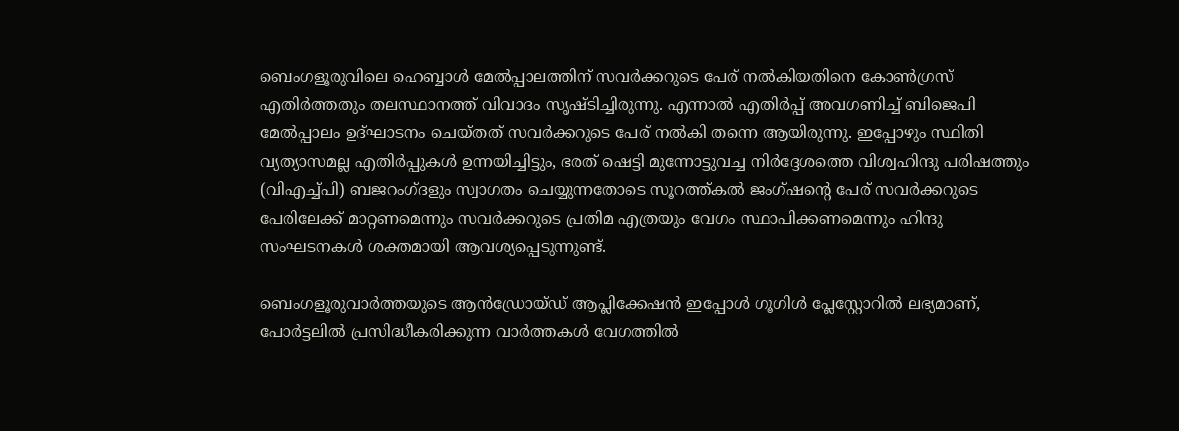ബെംഗളൂരുവിലെ ഹെബ്ബാൾ മേൽപ്പാലത്തിന് സവർക്കറുടെ പേര് നൽകിയതിനെ കോൺഗ്രസ് എതിർത്തതും തലസ്ഥാനത്ത് വിവാദം സൃഷ്ടിച്ചിരുന്നു. എന്നാൽ എതിർപ്പ് അവഗണിച്ച് ബിജെപി മേൽപ്പാലം ഉദ്ഘാടനം ചെയ്തത് സവർക്കറുടെ പേര് നൽകി തന്നെ ആയിരുന്നു. ഇപ്പോഴും സ്ഥിതി വ്യത്യാസമല്ല എതിർപ്പുകൾ ഉന്നയിച്ചിട്ടും, ഭരത് ഷെട്ടി മുന്നോട്ടുവച്ച നിർദ്ദേശത്തെ വിശ്വഹിന്ദു പരിഷത്തും (വിഎച്ച്പി) ബജറംഗ്ദളും സ്വാഗതം ചെയ്യുന്നതോടെ സൂറത്ത്കൽ ജംഗ്ഷന്റെ പേര് സവർക്കറുടെ പേരിലേക്ക് മാറ്റണമെന്നും സവർക്കറുടെ പ്രതിമ എത്രയും വേഗം സ്ഥാപിക്കണമെന്നും ഹിന്ദു സംഘടനകൾ ശക്തമായി ആവശ്യപ്പെടുന്നുണ്ട്.

ബെംഗളൂരുവാർത്തയുടെ ആൻഡ്രോയ്ഡ് ആപ്ലിക്കേഷൻ ഇപ്പോൾ ഗൂഗിൾ പ്ലേസ്റ്റോറിൽ ലഭ്യമാണ്, പോർട്ടലിൽ പ്രസിദ്ധീകരിക്കുന്ന വാർത്തകൾ വേഗത്തിൽ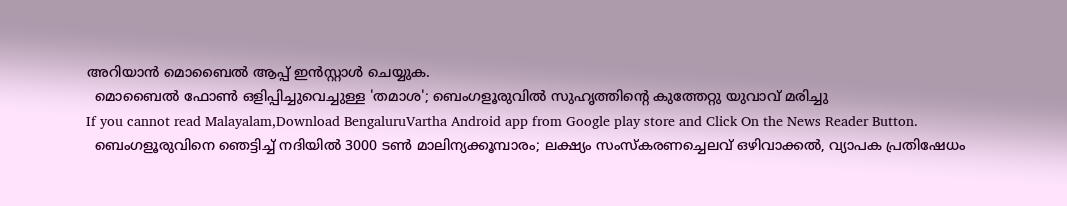അറിയാൻ മൊബൈൽ ആപ്പ് ഇൻസ്റ്റാൾ ചെയ്യുക.
  മൊബൈൽ ഫോൺ ഒളിപ്പിച്ചുവെച്ചുള്ള 'തമാശ'; ബെംഗളൂരുവിൽ സുഹൃത്തിന്റെ കുത്തേറ്റു യുവാവ് മരിച്ചു
If you cannot read Malayalam,Download BengaluruVartha Android app from Google play store and Click On the News Reader Button.
  ബെംഗളൂരുവിനെ ഞെട്ടിച്ച് നദിയിൽ 3000 ടൺ മാലിന്യക്കൂമ്പാരം; ലക്ഷ്യം സംസ്കരണച്ചെലവ് ഒഴിവാക്കൽ, വ്യാപക പ്രതിഷേധം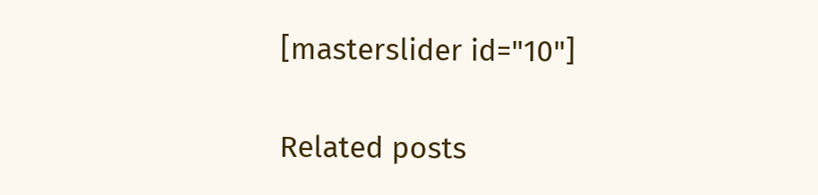[masterslider id="10"]

Related posts